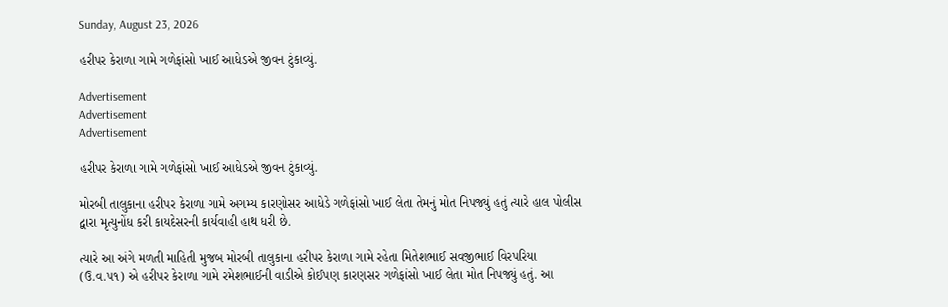Sunday, August 23, 2026

હરીપર કેરાળા ગામે ગળેફાંસો ખાઈ આધેડએ જીવન ટુંકાવ્યું.

Advertisement
Advertisement
Advertisement

હરીપર કેરાળા ગામે ગળેફાંસો ખાઈ આધેડએ જીવન ટુંકાવ્યું.

મોરબી તાલુકાના હરીપર કેરાળા ગામે અગમ્ય કારણોસર આધેડે ગળેફાંસો ખાઈ લેતા તેમનું મોત નિપજ્યું હતું ત્યારે હાલ પોલીસ દ્વારા મૃત્યુનોંધ કરી કાયદેસરની કાર્યવાહી હાથ ધરી છે.

ત્યારે આ અંગે મળતી માહિતી મુજબ મોરબી તાલુકાના હરીપર કેરાળા ગામે રહેતા મિતેશભાઈ સવજીભાઈ વિરપરિયા (ઉ.વ.૫૧) એ હરીપર કેરાળા ગામે રમેશભાઈની વાડીએ કોઈપણ કારણસર ગળેફાંસો ખાઈ લેતા મોત નિપજ્યું હતું. આ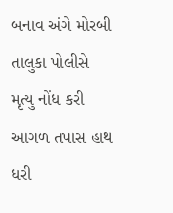બનાવ અંગે મોરબી તાલુકા પોલીસે મૃત્યુ નોંધ કરી આગળ તપાસ હાથ ધરી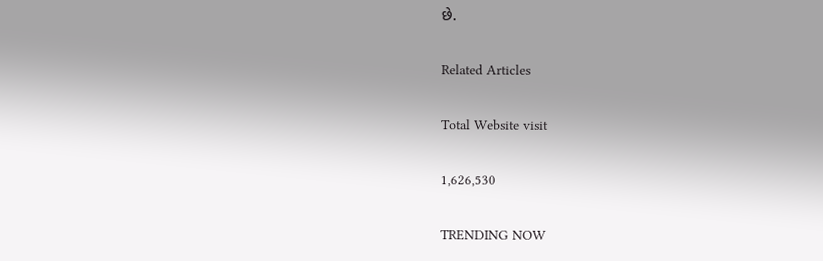છે.

Related Articles

Total Website visit

1,626,530

TRENDING NOW